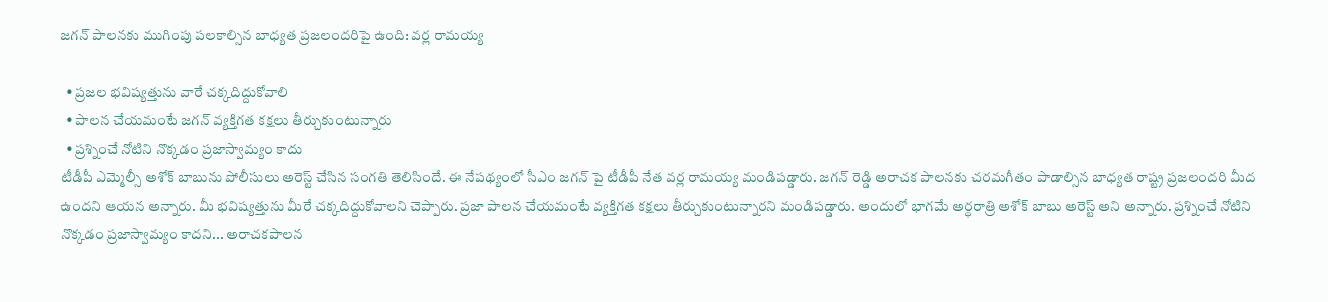జగన్ పాలనకు ముగింపు పలకాల్సిన బాధ్యత ప్రజలందరిపై ఉంది: వర్ల రామయ్య

  • ప్రజల భవిష్యత్తును వారే చక్కదిద్దుకోవాలి
  • పాలన చేయమంటే జగన్ వ్యక్తిగత కక్షలు తీర్చుకుంటున్నారు
  • ప్రశ్నించే నోటిని నొక్కడం ప్రజాస్వామ్యం కాదు
టీడీపీ ఎమ్మెల్సీ అశోక్ బాబును పోలీసులు అరెస్ట్ చేసిన సంగతి తెలిసిందే. ఈ నేపథ్యంలో సీఎం జగన్ పై టీడీపీ నేత వర్ల రామయ్య మండిపడ్డారు. జగన్ రెడ్డి అరాచక పాలనకు చరమగీతం పాడాల్సిన బాధ్యత రాష్ట్ర ప్రజలందరి మీద ఉందని ఆయన అన్నారు. మీ భవిష్యత్తును మీరే చక్కదిద్దుకోవాలని చెప్పారు. ప్రజా పాలన చేయమంటే వ్యక్తిగత కక్షలు తీర్చుకుంటున్నారని మండిపడ్డారు. అందులో భాగమే అర్ధరాత్రి అశోక్ బాబు అరెస్ట్ అని అన్నారు. ప్రశ్నించే నోటిని నొక్కడం ప్రజాస్వామ్యం కాదని... అరాచకపాలన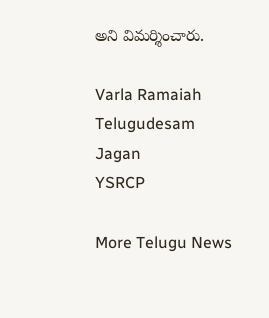అని విమర్శించారు.

Varla Ramaiah
Telugudesam
Jagan
YSRCP

More Telugu News